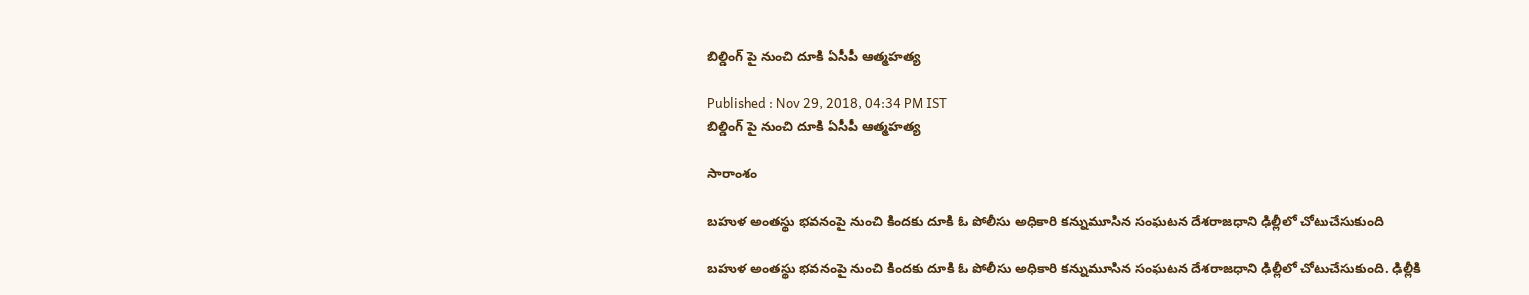బిల్డింగ్ పై నుంచి దూకి ఏసీపీ ఆత్మహత్య

Published : Nov 29, 2018, 04:34 PM IST
బిల్డింగ్ పై నుంచి దూకి ఏసీపీ ఆత్మహత్య

సారాంశం

బహుళ అంతస్థు భవనంపై నుంచి కిందకు దూకి ఓ పోలీసు అధికారి కన్నుమూసిన సంఘటన దేశరాజధాని ఢిల్లీలో చోటుచేసుకుంది

బహుళ అంతస్థు భవనంపై నుంచి కిందకు దూకి ఓ పోలీసు అధికారి కన్నుమూసిన సంఘటన దేశరాజధాని ఢిల్లీలో చోటుచేసుకుంది. ఢిల్లీకి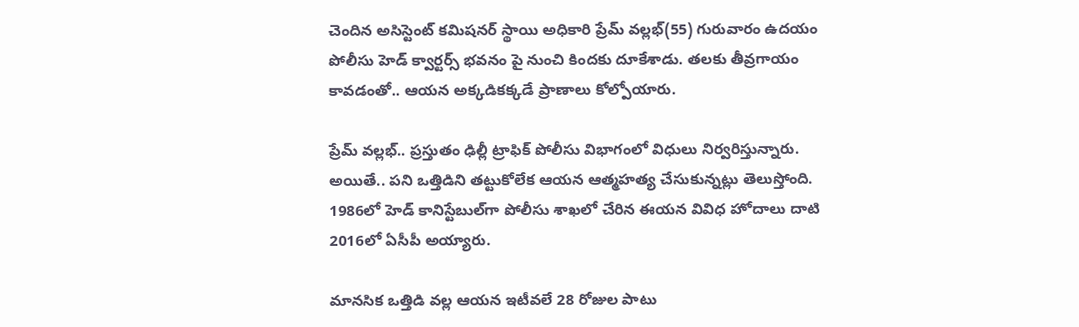చెందిన అసిస్టెంట్ కమిషనర్ స్థాయి అధికారి ప్రేమ్ వల్లభ్(55) గురువారం ఉదయం పోలీసు హెడ్ క్వార్టర్స్ భవనం పై నుంచి కిందకు దూకేశాడు. తలకు తీవ్రగాయం కావడంతో.. ఆయన అక్కడికక్కడే ప్రాణాలు కోల్పోయారు.

ప్రేమ్ వల్లభ్.. ప్రస్తుతం ఢిల్లీ ట్రాఫిక్ పోలీసు విభాగంలో విధులు నిర్వరిస్తున్నారు. అయితే.. పని ఒత్తిడిని తట్టుకోలేక ఆయన ఆత్మహత్య చేసుకున్నట్లు తెలుస్తోంది. 1986లో హెడ్‌ కానిస్టేబుల్‌గా పోలీసు శాఖలో చేరిన ఈయన వివిధ హోదాలు దాటి 2016లో ఏసీపీ అయ్యారు.

మానసిక ఒత్తిడి వల్ల ఆయన ఇటీవలే 28 రోజుల పాటు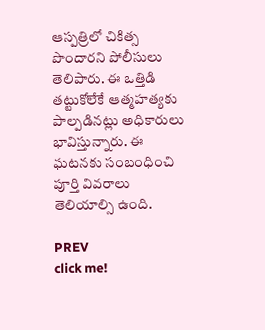ఆస్పత్రిలో చికిత్స పొందారని పోలీసులు తెలిపారు. ఈ ఒత్తిడి తట్టుకోలేకే ఆత్మహత్యకు పాల్పడినట్లు అధికారులు భావిస్తున్నారు. ఈ ఘటనకు సంబంధించి  పూర్తి వివరాలు తెలియాల్సి ఉంది.

PREV
click me!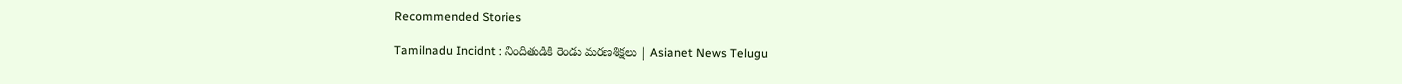Recommended Stories

Tamilnadu Incidnt : నిందితుడికి రెండు మరణశిక్షలు | Asianet News Telugu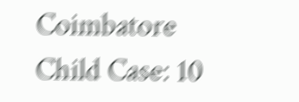Coimbatore Child Case: 10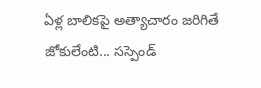ఏళ్ల బాలికపై అత్యాచారం జరిగితే జోకులేంటి... సస్పెండ్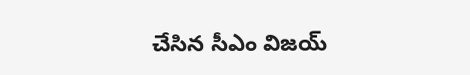చేసిన సీఎం విజయ్